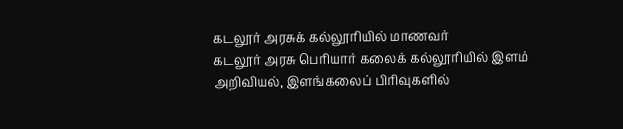கடலூர் அரசுக் கல்லூரியில் மாணவர்
கடலூர் அரசு பெரியார் கலைக் கல்லூரியில் இளம் அறிவியல், இளங்கலைப் பிரிவுகளில்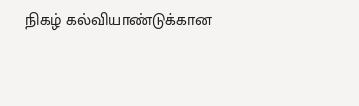நிகழ் கல்வியாண்டுக்கான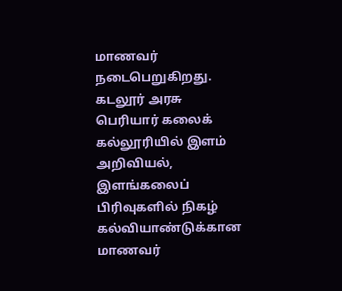மாணவர் நடைபெறுகிறது.
கடலூர் அரசு பெரியார் கலைக் கல்லூரியில் இளம் அறிவியல், இளங்கலைப் பிரிவுகளில் நிகழ் கல்வியாண்டுக்கான மாணவர்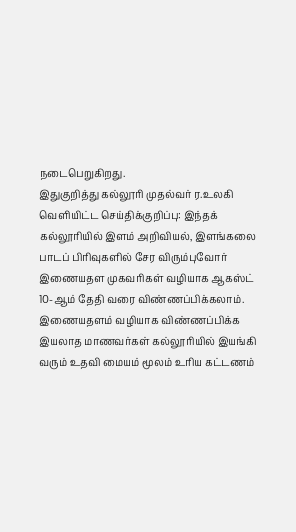நடைபெறுகிறது.
இதுகுறித்து கல்லூரி முதல்வர் ர.உலகி வெளியிட்ட செய்திக்குறிப்பு: இந்தக் கல்லூரியில் இளம் அறிவியல், இளங்கலை பாடப் பிரிவுகளில் சேர விரும்புவோர் இணையதள முகவரிகள் வழியாக ஆகஸ்ட் 10-ஆம் தேதி வரை விண்ணப்பிக்கலாம்.
இணையதளம் வழியாக விண்ணப்பிக்க இயலாத மாணவர்கள் கல்லூரியில் இயங்கி வரும் உதவி மையம் மூலம் உரிய கட்டணம்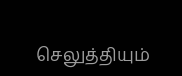செலுத்தியும்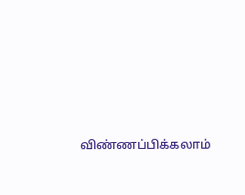விண்ணப்பிக்கலாம்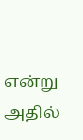என்று அதில்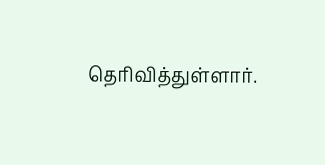தெரிவித்துள்ளார்.